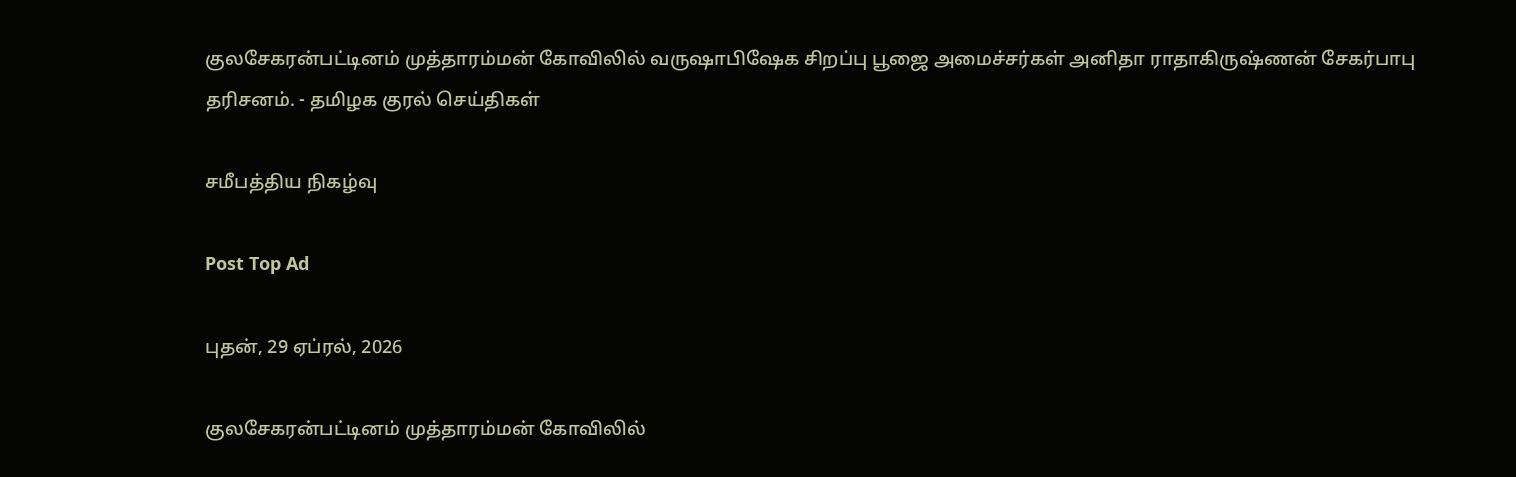குலசேகரன்பட்டினம் முத்தாரம்மன் கோவிலில் வருஷாபிஷேக சிறப்பு பூஜை அமைச்சர்கள் அனிதா ராதாகிருஷ்ணன் சேகர்பாபு தரிசனம். - தமிழக குரல் செய்திகள்

சமீபத்திய நிகழ்வு

Post Top Ad

புதன், 29 ஏப்ரல், 2026

குலசேகரன்பட்டினம் முத்தாரம்மன் கோவிலில்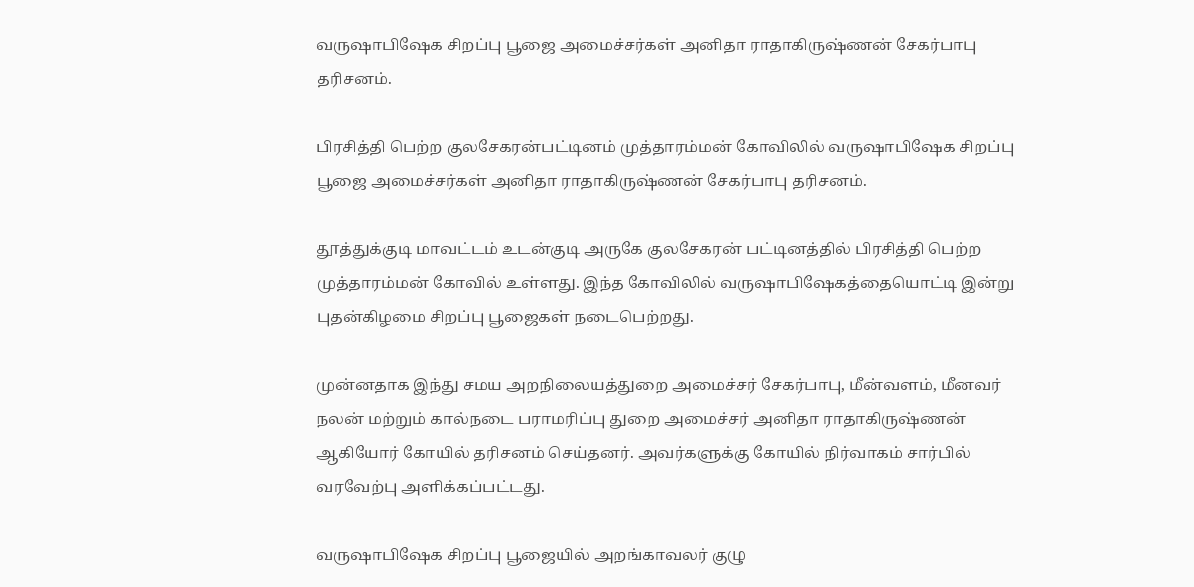வருஷாபிஷேக சிறப்பு பூஜை அமைச்சர்கள் அனிதா ராதாகிருஷ்ணன் சேகர்பாபு தரிசனம்.

பிரசித்தி பெற்ற குலசேகரன்பட்டினம் முத்தாரம்மன் கோவிலில் வருஷாபிஷேக சிறப்பு பூஜை அமைச்சர்கள் அனிதா ராதாகிருஷ்ணன் சேகர்பாபு தரிசனம்.

தூத்துக்குடி மாவட்டம் உடன்குடி அருகே குலசேகரன் பட்டினத்தில் பிரசித்தி பெற்ற முத்தாரம்மன் கோவில் உள்ளது. இந்த கோவிலில் வருஷாபிஷேகத்தையொட்டி இன்று புதன்கிழமை சிறப்பு பூஜைகள் நடைபெற்றது.

முன்னதாக இந்து சமய அறநிலையத்துறை அமைச்சர் சேகர்பாபு, மீன்வளம், மீனவர் நலன் மற்றும் கால்நடை பராமரிப்பு துறை அமைச்சர் அனிதா ராதாகிருஷ்ணன் ஆகியோர் கோயில் தரிசனம் செய்தனர். அவர்களுக்கு கோயில் நிர்வாகம் சார்பில் வரவேற்பு அளிக்கப்பட்டது.

வருஷாபிஷேக சிறப்பு பூஜையில் அறங்காவலர் குழு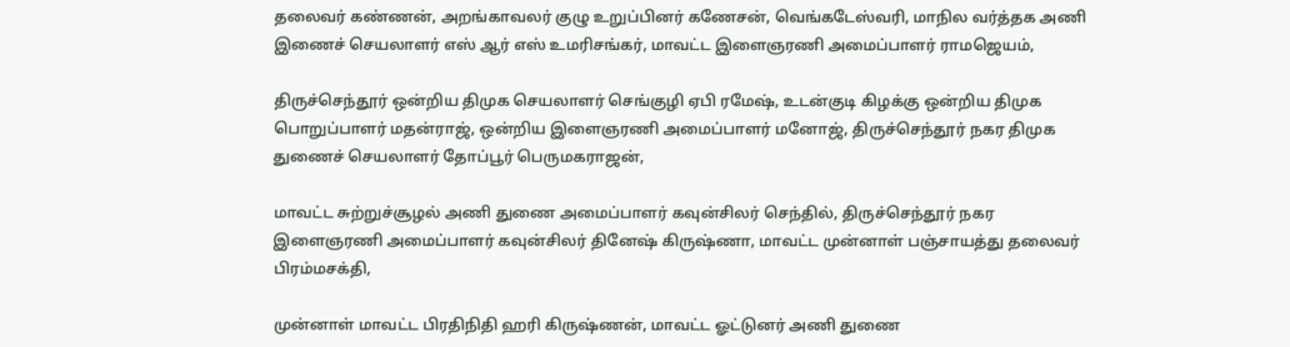தலைவர் கண்ணன், அறங்காவலர் குழு உறுப்பினர் கணேசன், வெங்கடேஸ்வரி, மாநில வர்த்தக அணி இணைச் செயலாளர் எஸ் ஆர் எஸ் உமரிசங்கர், மாவட்ட இளைஞரணி அமைப்பாளர் ராமஜெயம்,

திருச்செந்தூர் ஒன்றிய திமுக செயலாளர் செங்குழி ஏபி ரமேஷ், உடன்குடி கிழக்கு ஒன்றிய திமுக பொறுப்பாளர் மதன்ராஜ், ஒன்றிய இளைஞரணி அமைப்பாளர் மனோஜ், திருச்செந்தூர் நகர திமுக துணைச் செயலாளர் தோப்பூர் பெருமகராஜன்,

மாவட்ட சுற்றுச்சூழல் அணி துணை அமைப்பாளர் கவுன்சிலர் செந்தில், திருச்செந்தூர் நகர இளைஞரணி அமைப்பாளர் கவுன்சிலர் தினேஷ் கிருஷ்ணா, மாவட்ட முன்னாள் பஞ்சாயத்து தலைவர் பிரம்மசக்தி,

முன்னாள் மாவட்ட பிரதிநிதி ஹரி கிருஷ்ணன், மாவட்ட ஓட்டுனர் அணி துணை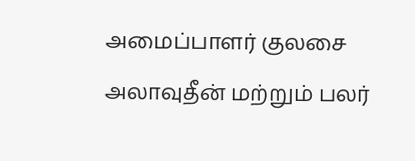அமைப்பாளர் குலசை அலாவுதீன் மற்றும் பலர்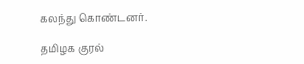கலந்து கொண்டனர்.

தமிழக குரல்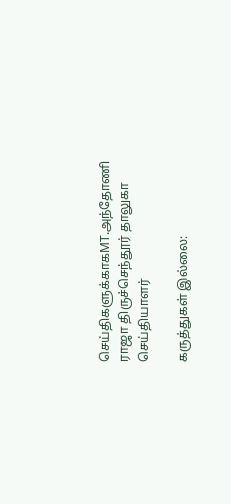செய்திகளுக்காகMT.அந்தோணி ராஜா திருச்செந்தூர் தாலுகா செய்தியாளர்

கருத்துகள் இல்லை: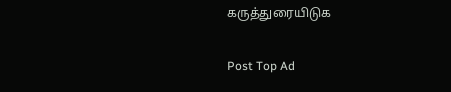கருத்துரையிடுக

Post Top Ad